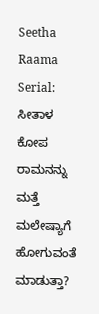Seetha Raama Serial: ಸೀತಾಳ ಕೋಪ ರಾಮನನ್ನು ಮತ್ತೆ ಮಲೇಷ್ಯಾಗೆ ಹೋಗುವಂತೆ ಮಾಡುತ್ತಾ?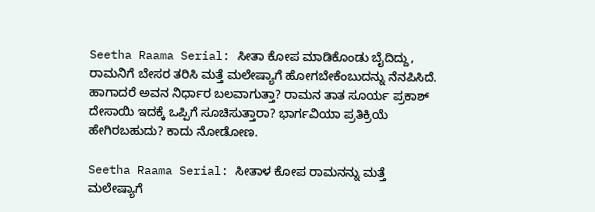Seetha Raama Serial: ಸೀತಾ ಕೋಪ ಮಾಡಿಕೊಂಡು ಬೈದಿದ್ದು, ರಾಮನಿಗೆ ಬೇಸರ ತರಿಸಿ ಮತ್ತೆ ಮಲೇಷ್ಯಾಗೆ ಹೋಗಬೇಕೆಂಬುದನ್ನು ನೆನಪಿಸಿದೆ. ಹಾಗಾದರೆ ಅವನ ನಿರ್ಧಾರ ಬಲವಾಗುತ್ತಾ? ರಾಮನ ತಾತ ಸೂರ್ಯ ಪ್ರಕಾಶ್ ದೇಸಾಯಿ ಇದಕ್ಕೆ ಒಪ್ಪಿಗೆ ಸೂಚಿಸುತ್ತಾರಾ? ಭಾರ್ಗವಿಯಾ ಪ್ರತಿಕ್ರಿಯೆ ಹೇಗಿರಬಹುದು? ಕಾದು ನೋಡೋಣ.

Seetha Raama Serial: ಸೀತಾಳ ಕೋಪ ರಾಮನನ್ನು ಮತ್ತೆ ಮಲೇಷ್ಯಾಗೆ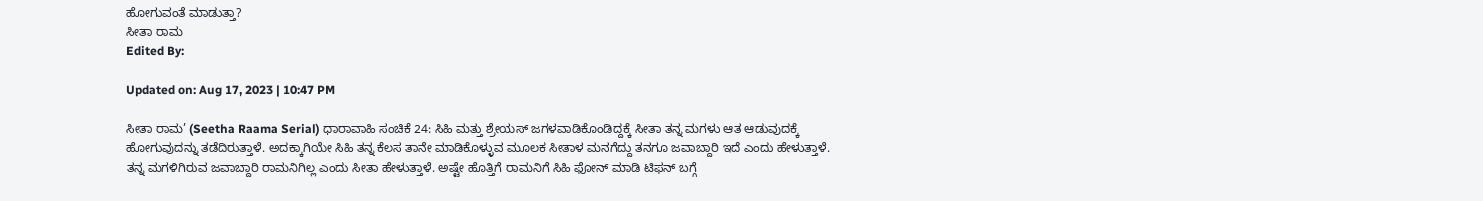ಹೋಗುವಂತೆ ಮಾಡುತ್ತಾ?
ಸೀತಾ ರಾಮ
Edited By:

Updated on: Aug 17, 2023 | 10:47 PM

ಸೀತಾ ರಾಮ’ (Seetha Raama Serial) ಧಾರಾವಾಹಿ ಸಂಚಿಕೆ 24: ಸಿಹಿ ಮತ್ತು ಶ್ರೇಯಸ್ ಜಗಳವಾಡಿಕೊಂಡಿದ್ದಕ್ಕೆ ಸೀತಾ ತನ್ನ ಮಗಳು ಆತ ಆಡುವುದಕ್ಕೆ ಹೋಗುವುದನ್ನು ತಡೆದಿರುತ್ತಾಳೆ. ಅದಕ್ಕಾಗಿಯೇ ಸಿಹಿ ತನ್ನ ಕೆಲಸ ತಾನೇ ಮಾಡಿಕೊಳ್ಳುವ ಮೂಲಕ ಸೀತಾಳ ಮನಗೆದ್ದು ತನಗೂ ಜವಾಬ್ದಾರಿ ಇದೆ ಎಂದು ಹೇಳುತ್ತಾಳೆ. ತನ್ನ ಮಗಳಿಗಿರುವ ಜವಾಬ್ದಾರಿ ರಾಮನಿಗಿಲ್ಲ ಎಂದು ಸೀತಾ ಹೇಳುತ್ತಾಳೆ. ಅಷ್ಟೇ ಹೊತ್ತಿಗೆ ರಾಮನಿಗೆ ಸಿಹಿ ಫೋನ್ ಮಾಡಿ ಟಿಫನ್ ಬಗ್ಗೆ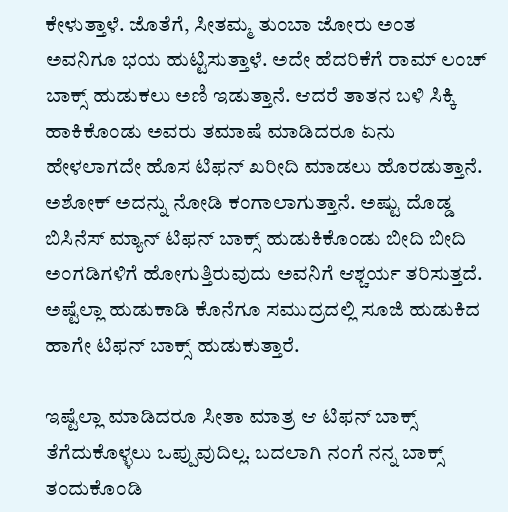ಕೇಳುತ್ತಾಳೆ. ಜೊತೆಗೆ, ಸೀತಮ್ಮ ತುಂಬಾ ಜೋರು ಅಂತ ಅವನಿಗೂ ಭಯ ಹುಟ್ಟಿಸುತ್ತಾಳೆ. ಅದೇ ಹೆದರಿಕೆಗೆ ರಾಮ್ ಲಂಚ್ ಬಾಕ್ಸ್ ಹುಡುಕಲು ಅಣಿ ಇಡುತ್ತಾನೆ. ಆದರೆ ತಾತನ ಬಳಿ ಸಿಕ್ಕಿ ಹಾಕಿಕೊಂಡು ಅವರು ತಮಾಷೆ ಮಾಡಿದರೂ ಏನು ಹೇಳಲಾಗದೇ ಹೊಸ ಟಿಫನ್ ಖರೀದಿ ಮಾಡಲು ಹೊರಡುತ್ತಾನೆ. ಅಶೋಕ್ ಅದನ್ನು ನೋಡಿ ಕಂಗಾಲಾಗುತ್ತಾನೆ. ಅಷ್ಟು ದೊಡ್ಡ ಬಿಸಿನೆಸ್ ಮ್ಯಾನ್ ಟಿಫನ್ ಬಾಕ್ಸ್ ಹುಡುಕಿಕೊಂಡು ಬೀದಿ ಬೀದಿ ಅಂಗಡಿಗಳಿಗೆ ಹೋಗುತ್ತಿರುವುದು ಅವನಿಗೆ ಆಶ್ಚರ್ಯ ತರಿಸುತ್ತದೆ. ಅಷ್ಟೆಲ್ಲಾ ಹುಡುಕಾಡಿ ಕೊನೆಗೂ ಸಮುದ್ರದಲ್ಲಿ ಸೂಜಿ ಹುಡುಕಿದ ಹಾಗೇ ಟಿಫನ್ ಬಾಕ್ಸ್ ಹುಡುಕುತ್ತಾರೆ.

ಇಷ್ಟೆಲ್ಲಾ ಮಾಡಿದರೂ ಸೀತಾ ಮಾತ್ರ ಆ ಟಿಫನ್ ಬಾಕ್ಸ್ ತೆಗೆದುಕೊಳ್ಳಲು ಒಪ್ಪುವುದಿಲ್ಲ. ಬದಲಾಗಿ ನಂಗೆ ನನ್ನ ಬಾಕ್ಸ್ ತಂದುಕೊಂಡಿ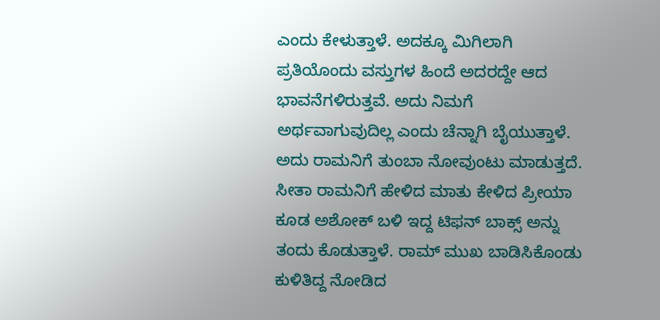ಎಂದು ಕೇಳುತ್ತಾಳೆ. ಅದಕ್ಕೂ ಮಿಗಿಲಾಗಿ ಪ್ರತಿಯೊಂದು ವಸ್ತುಗಳ ಹಿಂದೆ ಅದರದ್ದೇ ಆದ ಭಾವನೆಗಳಿರುತ್ತವೆ. ಅದು ನಿಮಗೆ ಅರ್ಥವಾಗುವುದಿಲ್ಲ ಎಂದು ಚೆನ್ನಾಗಿ ಬೈಯುತ್ತಾಳೆ. ಅದು ರಾಮನಿಗೆ ತುಂಬಾ ನೋವುಂಟು ಮಾಡುತ್ತದೆ. ಸೀತಾ ರಾಮನಿಗೆ ಹೇಳಿದ ಮಾತು ಕೇಳಿದ ಪ್ರೀಯಾ ಕೂಡ ಅಶೋಕ್ ಬಳಿ ಇದ್ದ ಟಿಫನ್ ಬಾಕ್ಸ್ ಅನ್ನು ತಂದು ಕೊಡುತ್ತಾಳೆ. ರಾಮ್ ಮುಖ ಬಾಡಿಸಿಕೊಂಡು ಕುಳಿತಿದ್ದ ನೋಡಿದ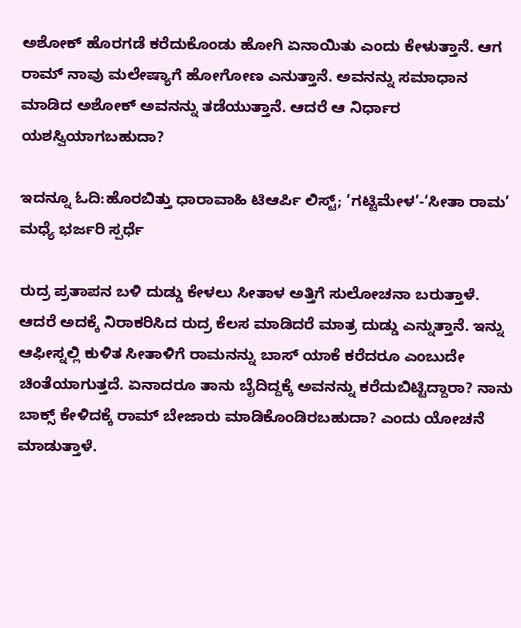ಅಶೋಕ್ ಹೊರಗಡೆ ಕರೆದುಕೊಂಡು ಹೋಗಿ ಏನಾಯಿತು ಎಂದು ಕೇಳುತ್ತಾನೆ. ಆಗ ರಾಮ್ ನಾವು ಮಲೇಷ್ಯಾಗೆ ಹೋಗೋಣ ಎನುತ್ತಾನೆ. ಅವನನ್ನು ಸಮಾಧಾನ ಮಾಡಿದ ಅಶೋಕ್ ಅವನನ್ನು ತಡೆಯುತ್ತಾನೆ. ಆದರೆ ಆ ನಿರ್ಧಾರ ಯಶಸ್ವಿಯಾಗಬಹುದಾ?

ಇದನ್ನೂ ಓದಿ:ಹೊರಬಿತ್ತು ಧಾರಾವಾಹಿ ಟಿಆರ್ಪಿ ಲಿಸ್ಟ್; ‘ಗಟ್ಟಿಮೇಳ’-‘ಸೀತಾ ರಾಮ’ ಮಧ್ಯೆ ಭರ್ಜರಿ ಸ್ಪರ್ಧೆ

ರುದ್ರ ಪ್ರತಾಪನ ಬಳಿ ದುಡ್ಡು ಕೇಳಲು ಸೀತಾಳ ಅತ್ತಿಗೆ ಸುಲೋಚನಾ ಬರುತ್ತಾಳೆ. ಆದರೆ ಅದಕ್ಕೆ ನಿರಾಕರಿಸಿದ ರುದ್ರ ಕೆಲಸ ಮಾಡಿದರೆ ಮಾತ್ರ ದುಡ್ಡು ಎನ್ನುತ್ತಾನೆ. ಇನ್ನು ಆಫೀಸ್ನಲ್ಲಿ ಕುಳಿತ ಸೀತಾಳಿಗೆ ರಾಮನನ್ನು ಬಾಸ್ ಯಾಕೆ ಕರೆದರೂ ಎಂಬುದೇ ಚಿಂತೆಯಾಗುತ್ತದೆ. ಏನಾದರೂ ತಾನು ಬೈದಿದ್ದಕ್ಕೆ ಅವನನ್ನು ಕರೆದುಬಿಟ್ಟಿದ್ದಾರಾ? ನಾನು ಬಾಕ್ಸ್ ಕೇಳಿದಕ್ಕೆ ರಾಮ್ ಬೇಜಾರು ಮಾಡಿಕೊಂಡಿರಬಹುದಾ? ಎಂದು ಯೋಚನೆ ಮಾಡುತ್ತಾಳೆ.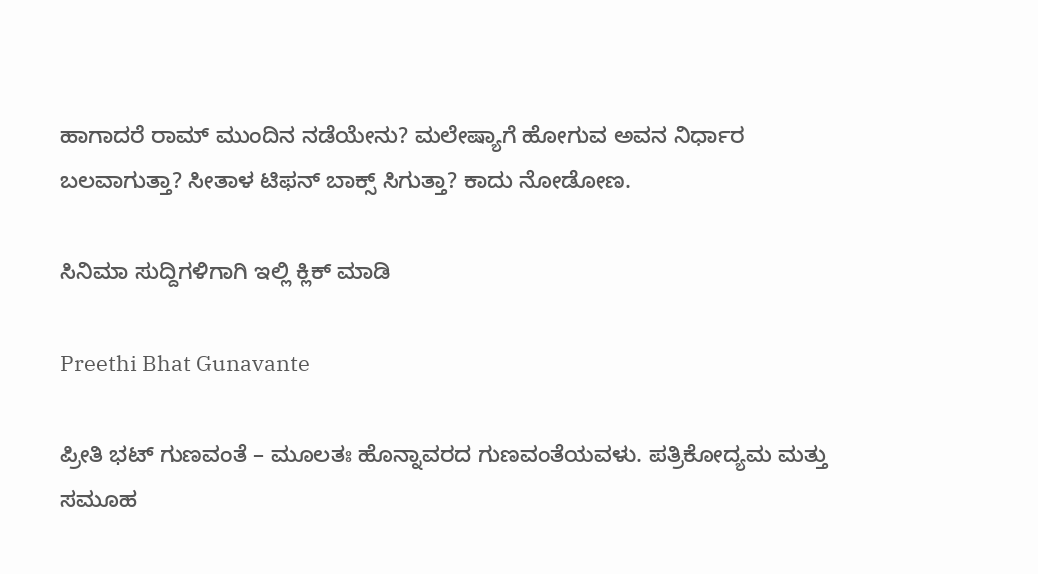ಹಾಗಾದರೆ ರಾಮ್ ಮುಂದಿನ ನಡೆಯೇನು? ಮಲೇಷ್ಯಾಗೆ ಹೋಗುವ ಅವನ ನಿರ್ಧಾರ ಬಲವಾಗುತ್ತಾ? ಸೀತಾಳ ಟಿಫನ್ ಬಾಕ್ಸ್ ಸಿಗುತ್ತಾ? ಕಾದು ನೋಡೋಣ.

ಸಿನಿಮಾ ಸುದ್ದಿಗಳಿಗಾಗಿ ಇಲ್ಲಿ ಕ್ಲಿಕ್ ಮಾಡಿ

Preethi Bhat Gunavante

ಪ್ರೀತಿ ಭಟ್ ಗುಣವಂತೆ – ಮೂಲತಃ ಹೊನ್ನಾವರದ ಗುಣವಂತೆಯವಳು. ಪತ್ರಿಕೋದ್ಯಮ ಮತ್ತು ಸಮೂಹ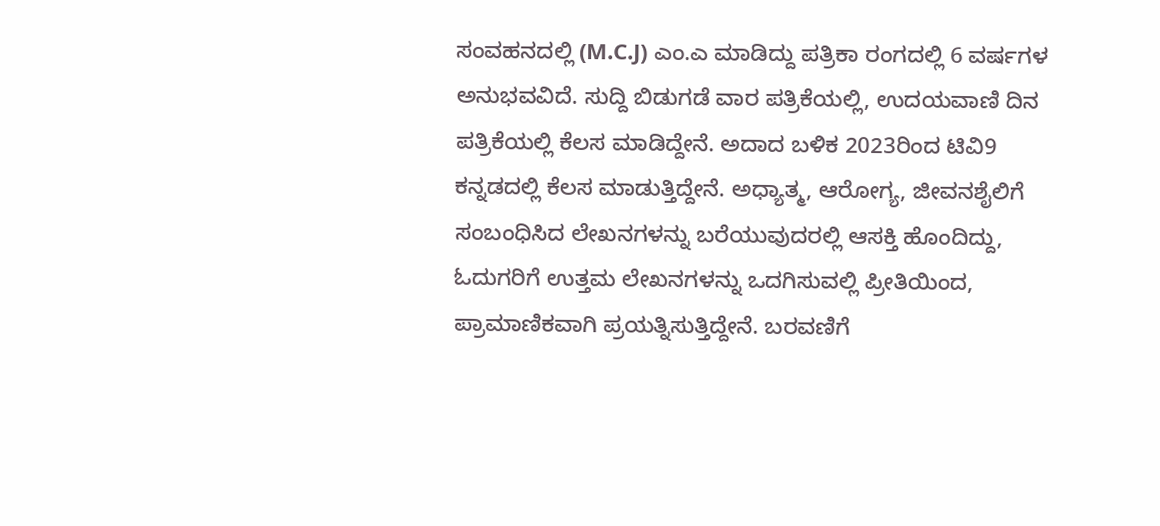ಸಂವಹನದಲ್ಲಿ (M.C.J) ಎಂ.ಎ ಮಾಡಿದ್ದು ಪತ್ರಿಕಾ ರಂಗದಲ್ಲಿ 6 ವರ್ಷಗಳ ಅನುಭವವಿದೆ. ಸುದ್ದಿ ಬಿಡುಗಡೆ ವಾರ ಪತ್ರಿಕೆಯಲ್ಲಿ, ಉದಯವಾಣಿ ದಿನ ಪತ್ರಿಕೆಯಲ್ಲಿ ಕೆಲಸ ಮಾಡಿದ್ದೇನೆ. ಅದಾದ ಬಳಿಕ 2023ರಿಂದ ಟಿವಿ9 ಕನ್ನಡದಲ್ಲಿ ಕೆಲಸ ಮಾಡುತ್ತಿದ್ದೇನೆ. ಅಧ್ಯಾತ್ಮ, ಆರೋಗ್ಯ, ಜೀವನಶೈಲಿಗೆ ಸಂಬಂಧಿಸಿದ ಲೇಖನಗಳನ್ನು ಬರೆಯುವುದರಲ್ಲಿ ಆಸಕ್ತಿ ಹೊಂದಿದ್ದು, ಓದುಗರಿಗೆ ಉತ್ತಮ ಲೇಖನಗಳನ್ನು ಒದಗಿಸುವಲ್ಲಿ ಪ್ರೀತಿಯಿಂದ, ಪ್ರಾಮಾಣಿಕವಾಗಿ ಪ್ರಯತ್ನಿಸುತ್ತಿದ್ದೇನೆ. ಬರವಣಿಗೆ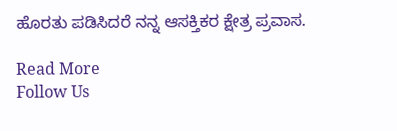ಹೊರತು ಪಡಿಸಿದರೆ ನನ್ನ ಆಸಕ್ತಿಕರ ಕ್ಷೇತ್ರ ಪ್ರವಾಸ.

Read More
Follow Us